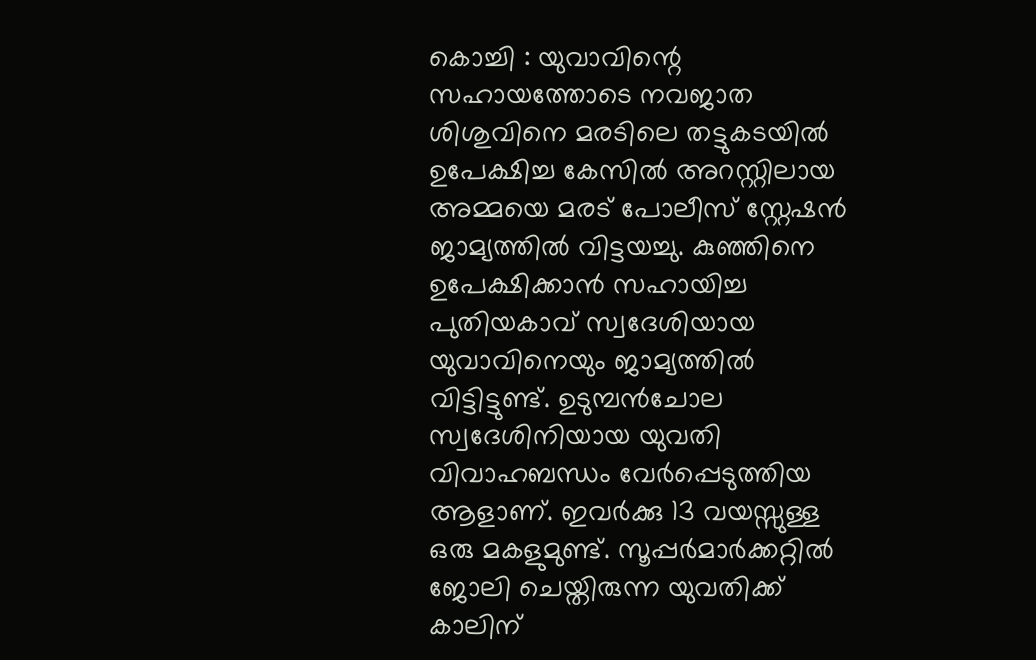കൊച്ചി : യുവാവിന്റെ സഹായത്തോടെ നവജാത ശിശുവിനെ മരടിലെ തട്ടുകടയിൽ ഉപേക്ഷിച്ച കേസിൽ അറസ്റ്റിലായ അമ്മയെ മരട് പോലീസ് സ്റ്റേഷൻ ജാമ്യത്തിൽ വിട്ടയച്ചു. കുഞ്ഞിനെ ഉപേക്ഷിക്കാൻ സഹായിച്ച പുതിയകാവ് സ്വദേശിയായ യുവാവിനെയും ജാമ്യത്തിൽ വിട്ടിട്ടുണ്ട്. ഉടുമ്പൻചോല സ്വദേശിനിയായ യുവതി വിവാഹബന്ധം വേർപ്പെടുത്തിയ ആളാണ്. ഇവർക്കു 13 വയസ്സുള്ള ഒരു മകളുമുണ്ട്. സൂപ്പർമാർക്കറ്റിൽ ജോലി ചെയ്തിരുന്ന യുവതിക്ക് കാലിന്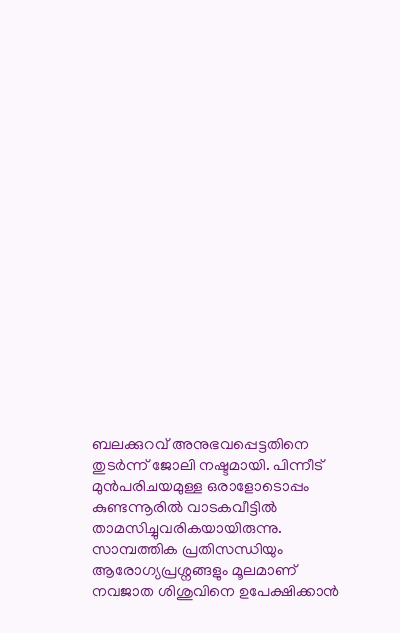ബലക്കുറവ് അനുഭവപ്പെട്ടതിനെ തുടർന്ന് ജോലി നഷ്ടമായി. പിന്നീട് മുൻപരിചയമുള്ള ഒരാളോടൊപ്പം കുണ്ടന്നൂരിൽ വാടകവീട്ടിൽ താമസിച്ചുവരികയായിരുന്നു. സാമ്പത്തിക പ്രതിസന്ധിയും ആരോഗ്യപ്രശ്നങ്ങളും മൂലമാണ് നവജാത ശിശുവിനെ ഉപേക്ഷിക്കാൻ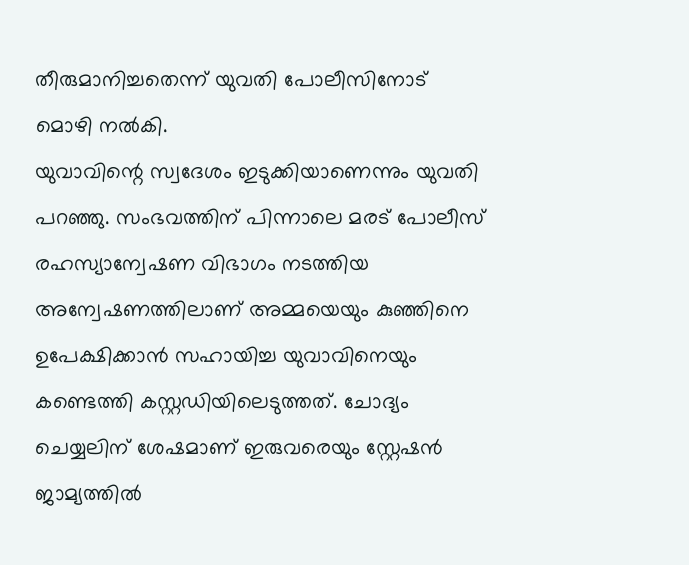തീരുമാനിച്ചതെന്ന് യുവതി പോലീസിനോട് മൊഴി നൽകി.
യുവാവിന്റെ സ്വദേശം ഇടുക്കിയാണെന്നും യുവതി പറഞ്ഞു. സംഭവത്തിന് പിന്നാലെ മരട് പോലീസ് രഹസ്യാന്വേഷണ വിഭാഗം നടത്തിയ അന്വേഷണത്തിലാണ് അമ്മയെയും കുഞ്ഞിനെ ഉപേക്ഷിക്കാൻ സഹായിച്ച യുവാവിനെയും കണ്ടെത്തി കസ്റ്റഡിയിലെടുത്തത്. ചോദ്യം ചെയ്യലിന് ശേഷമാണ് ഇരുവരെയും സ്റ്റേഷൻ ജാമ്യത്തിൽ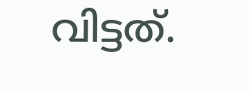വിട്ടത്.